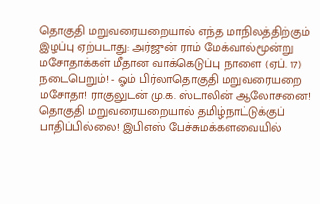தொகுதி மறுவரையறையால் எந்த மாநிலத்திற்கும் இழப்பு ஏற்படாது: அர்ஜுன் ராம் மேக்வால்மூன்று மசோதாக்கள் மீதான வாக்கெடுப்பு நாளை (ஏப். 17) நடைபெறும்! - ஓம் பிர்லாதொகுதி மறுவரையறை மசோதா! ராகுலுடன் மு.க. ஸ்டாலின் ஆலோசனை! தொகுதி மறுவரையறையால் தமிழ்நாட்டுக்குப் பாதிப்பில்லை! இபிஎஸ் பேச்சுமக்களவையில்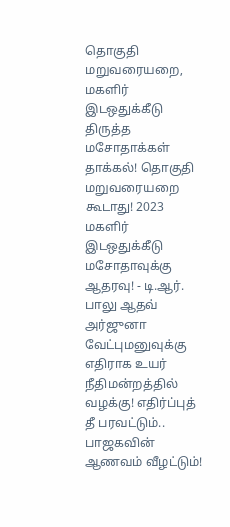தொகுதி மறுவரையறை, மகளிர் இடஒதுக்கீடு திருத்த மசோதாக்கள் தாக்கல்! தொகுதி மறுவரையறை கூடாது! 2023 மகளிர் இடஒதுக்கீடு மசோதாவுக்கு ஆதரவு! - டி.ஆர். பாலு ஆதவ் அர்ஜுனா வேட்புமனுவுக்கு எதிராக உயர் நீதிமன்றத்தில் வழக்கு! எதிர்ப்புத் தீ பரவட்டும்.. பாஜகவின் ஆணவம் வீழட்டும்!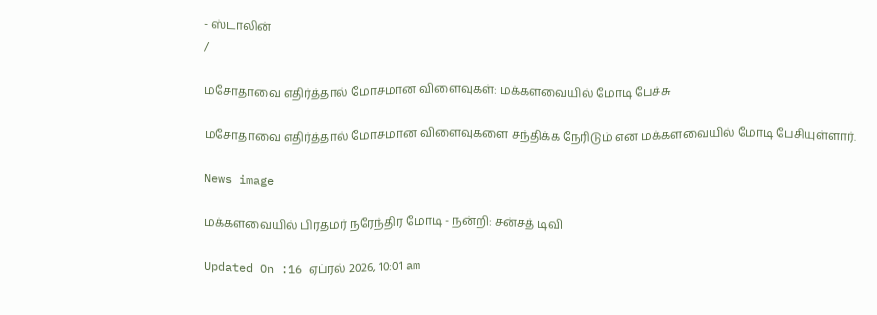- ஸ்டாலின்
/

மசோதாவை எதிர்த்தால் மோசமான விளைவுகள்: மக்களவையில் மோடி பேச்சு

மசோதாவை எதிர்த்தால் மோசமான விளைவுகளை சந்திக்க நேரிடும் என மக்களவையில் மோடி பேசியுள்ளார்.

News image

மக்களவையில் பிரதமர் நரேந்திர மோடி - நன்றி: சன்சத் டிவி

Updated On :16 ஏப்ரல் 2026, 10:01 am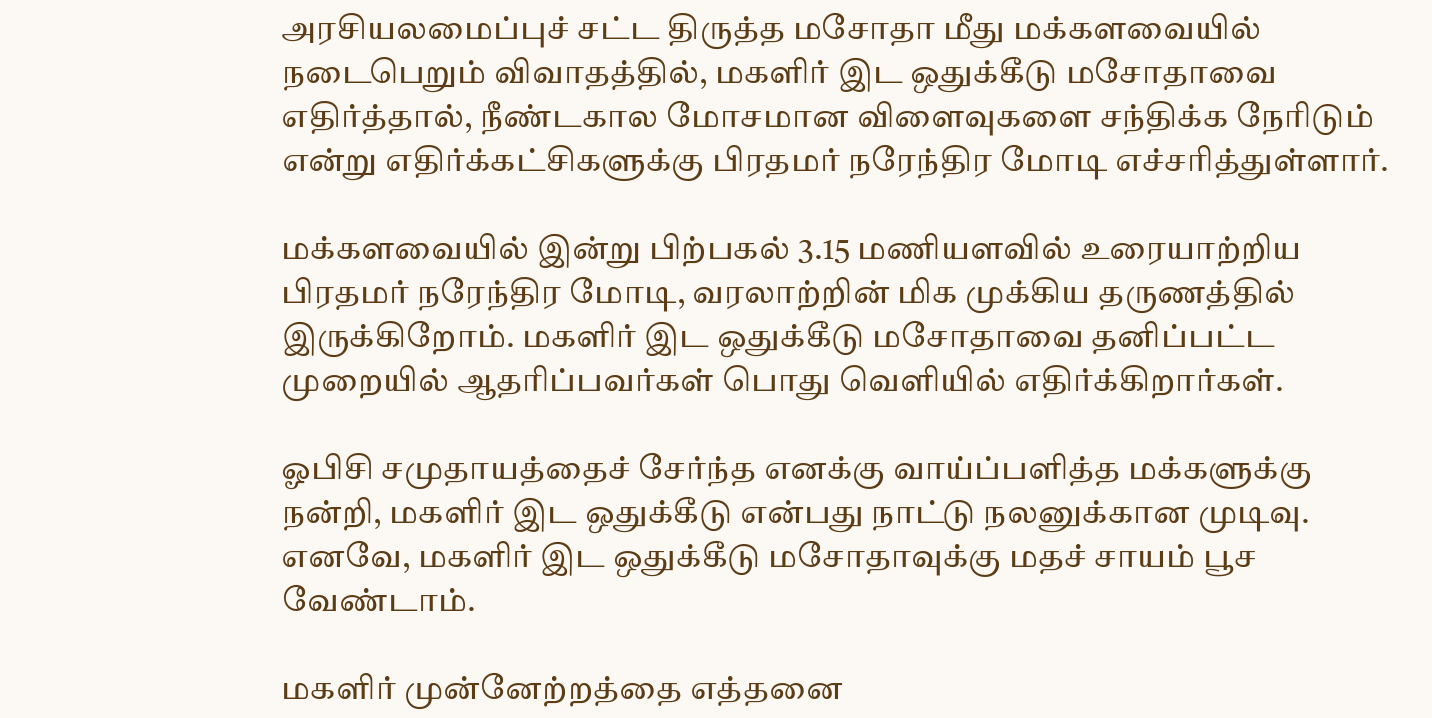அரசியலமைப்புச் சட்ட திருத்த மசோதா மீது மக்களவையில் நடைபெறும் விவாதத்தில், மகளிர் இட ஒதுக்கீடு மசோதாவை எதிர்த்தால், நீண்டகால மோசமான விளைவுகளை சந்திக்க நேரிடும் என்று எதிர்க்கட்சிகளுக்கு பிரதமர் நரேந்திர மோடி எச்சரித்துள்ளார்.

மக்களவையில் இன்று பிற்பகல் 3.15 மணியளவில் உரையாற்றிய பிரதமர் நரேந்திர மோடி, வரலாற்றின் மிக முக்கிய தருணத்தில் இருக்கிறோம். மகளிர் இட ஒதுக்கீடு மசோதாவை தனிப்பட்ட முறையில் ஆதரிப்பவர்கள் பொது வெளியில் எதிர்க்கிறார்கள்.

ஓபிசி சமுதாயத்தைச் சேர்ந்த எனக்கு வாய்ப்பளித்த மக்களுக்கு நன்றி, மகளிர் இட ஒதுக்கீடு என்பது நாட்டு நலனுக்கான முடிவு. எனவே, மகளிர் இட ஒதுக்கீடு மசோதாவுக்கு மதச் சாயம் பூச வேண்டாம்.

மகளிர் முன்னேற்றத்தை எத்தனை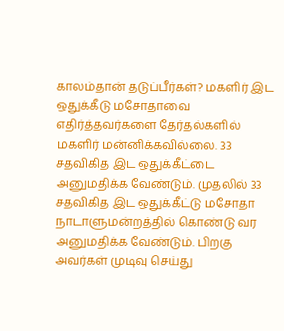காலம்தான் தடுப்பீர்கள்? மகளிர் இட ஒதுக்கீடு மசோதாவை எதிர்த்தவர்களை தேர்தல்களில் மகளிர் மன்னிக்கவில்லை. 33 சதவிகித இட ஒதுக்கீட்டை அனுமதிக்க வேண்டும். முதலில் 33 சதவிகித இட ஒதுக்கீட்டு மசோதா நாடாளுமன்றத்தில் கொண்டு வர அனுமதிக்க வேண்டும். பிறகு அவர்கள் முடிவு செய்து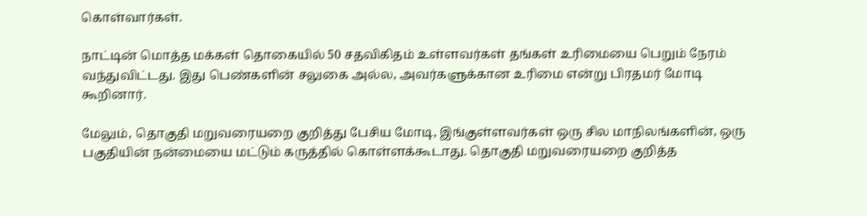கொள்வார்கள்.

நாட்டின் மொத்த மக்கள் தொகையில் 50 சதவிகிதம் உள்ளவர்கள் தங்கள் உரிமையை பெறும் நேரம் வந்துவிட்டது. இது பெண்களின் சலுகை அல்ல, அவர்களுக்கான உரிமை என்று பிரதமர் மோடி கூறினார்.

மேலும், தொகுதி மறுவரையறை குறித்து பேசிய மோடி, இங்குள்ளவர்கள் ஒரு சில மாநிலங்களின், ஒரு பகுதியின் நன்மையை மட்டும் கருத்தில் கொள்ளக்கூடாது. தொகுதி மறுவரையறை குறித்த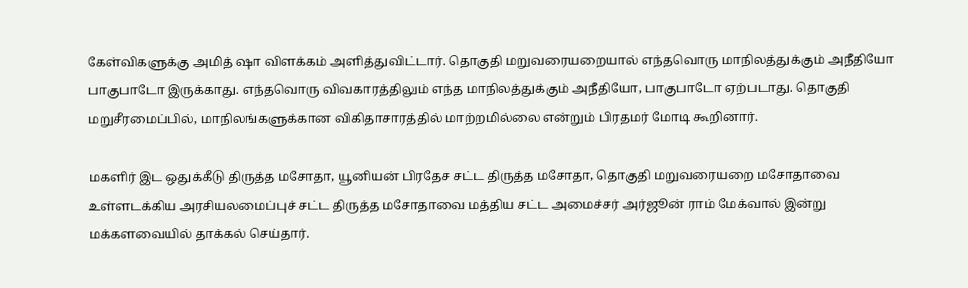கேள்விகளுக்கு அமித் ஷா விளக்கம் அளித்துவிட்டார். தொகுதி மறுவரையறையால் எந்தவொரு மாநிலத்துக்கும் அநீதியோ பாகுபாடோ இருக்காது. எந்தவொரு விவகாரத்திலும் எந்த மாநிலத்துக்கும் அநீதியோ, பாகுபாடோ ஏற்படாது. தொகுதி மறுசீரமைப்பில், மாநிலங்களுக்கான விகிதாசாரத்தில் மாற்றமில்லை என்றும் பிரதமர் மோடி கூறினார்.

மகளிர் இட ஒதுக்கீடு திருத்த மசோதா, யூனியன் பிரதேச சட்ட திருத்த மசோதா, தொகுதி மறுவரையறை மசோதாவை உள்ளடக்கிய அரசியலமைப்புச் சட்ட திருத்த மசோதாவை மத்திய சட்ட அமைச்சர் அர்ஜூன் ராம் மேக்வால் இன்று மக்களவையில் தாக்கல் செய்தார்.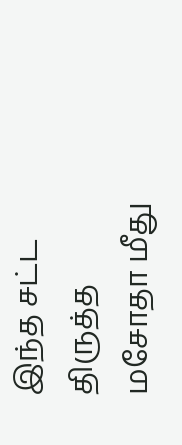இந்த சட்ட திருத்த மசோதா மீது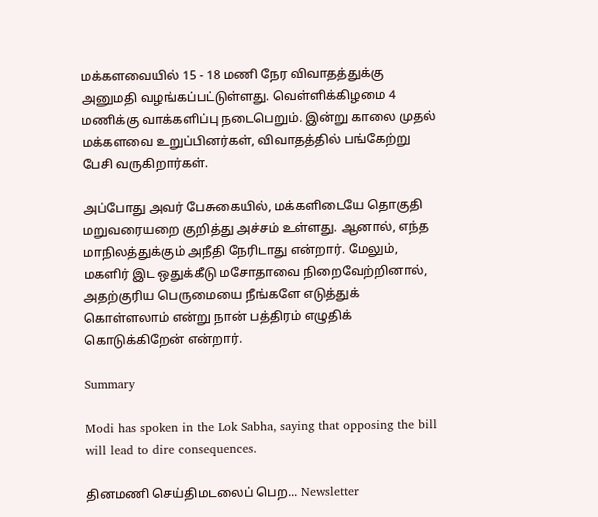மக்களவையில் 15 - 18 மணி நேர விவாதத்துக்கு அனுமதி வழங்கப்பட்டுள்ளது. வெள்ளிக்கிழமை 4 மணிக்கு வாக்களிப்பு நடைபெறும். இன்று காலை முதல் மக்களவை உறுப்பினர்கள், விவாதத்தில் பங்கேற்று பேசி வருகிறார்கள்.

அப்போது அவர் பேசுகையில், மக்களிடையே தொகுதி மறுவரையறை குறித்து அச்சம் உள்ளது. ஆனால், எந்த மாநிலத்துக்கும் அநீதி நேரிடாது என்றார். மேலும், மகளிர் இட ஒதுக்கீடு மசோதாவை நிறைவேற்றினால், அதற்குரிய பெருமையை நீங்களே எடுத்துக் கொள்ளலாம் என்று நான் பத்திரம் எழுதிக் கொடுக்கிறேன் என்றார்.

Summary

Modi has spoken in the Lok Sabha, saying that opposing the bill will lead to dire consequences.

தினமணி செய்திமடலைப் பெற... Newsletter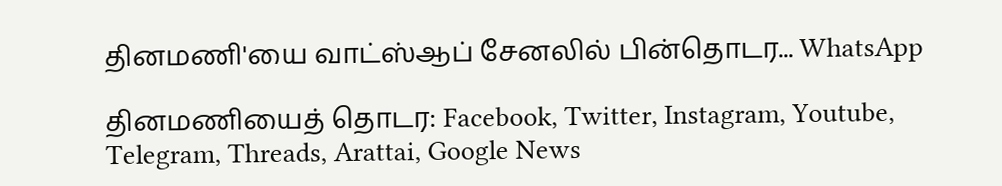தினமணி'யை வாட்ஸ்ஆப் சேனலில் பின்தொடர... WhatsApp

தினமணியைத் தொடர: Facebook, Twitter, Instagram, Youtube, Telegram, Threads, Arattai, Google News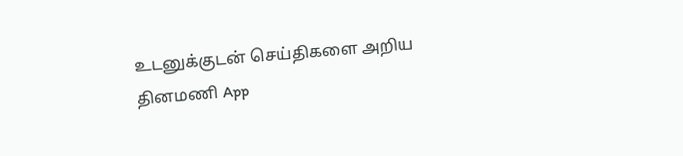உடனுக்குடன் செய்திகளை அறிய தினமணி App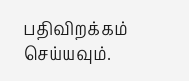பதிவிறக்கம் செய்யவும்.